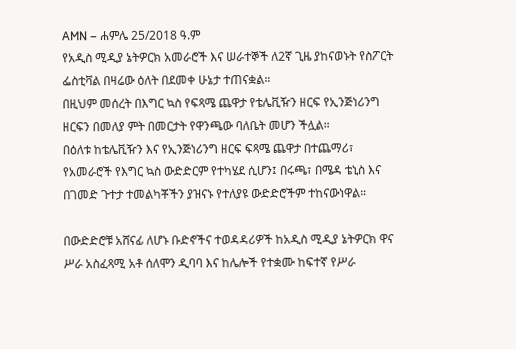AMN – ሐምሌ 25/2018 ዓ.ም
የአዲስ ሚዲያ ኔትዎርክ አመራሮች እና ሠራተኞች ለ2ኛ ጊዜ ያከናወኑት የስፖርት ፌስቲቫል በዛሬው ዕለት በደመቀ ሁኔታ ተጠናቋል።
በዚህም መሰረት በእግር ኳስ የፍጻሜ ጨዋታ የቴሌቪዥን ዘርፍ የኢንጅነሪንግ ዘርፍን በመለያ ምት በመርታት የዋንጫው ባለቤት መሆን ችሏል።
በዕለቱ ከቴሌቪዥን እና የኢንጅነሪንግ ዘርፍ ፍጻሜ ጨዋታ በተጨማሪ፣ የአመራሮች የእግር ኳስ ውድድርም የተካሄደ ሲሆን፤ በሩጫ፣ በሜዳ ቴኒስ እና በገመድ ጉተታ ተመልካቾችን ያዝናኑ የተለያዩ ውድድሮችም ተከናውነዋል።

በውድድሮቹ አሸናፊ ለሆኑ ቡድኖችና ተወዳዳሪዎች ከአዲስ ሚዲያ ኔትዎርክ ዋና ሥራ አስፈጻሚ አቶ ሰለሞን ዲባባ እና ከሌሎች የተቋሙ ከፍተኛ የሥራ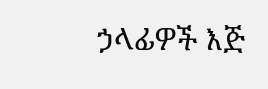ኃላፊዎች እጅ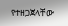የተዘጋጀላቸው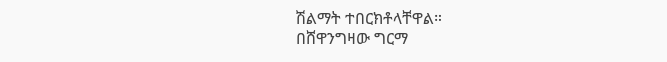ሽልማት ተበርክቶላቸዋል።
በሸዋንግዛው ግርማ